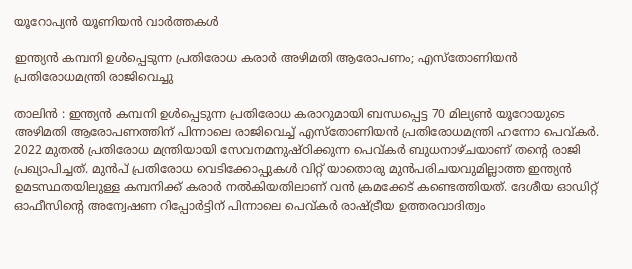യൂറോപ്യൻ യൂണിയൻ വാർത്തകൾ

ഇന്ത്യൻ കമ്പനി ഉൾപ്പെടുന്ന പ്രതിരോധ കരാർ അഴിമതി ആരോപണം; എസ്‌തോണിയൻ പ്രതിരോധമന്ത്രി രാജിവെച്ചു

താലിൻ : ഇന്ത്യൻ കമ്പനി ഉൾപ്പെടുന്ന പ്രതിരോധ കരാറുമായി ബന്ധപ്പെട്ട 70 മില്യൺ യൂറോയുടെ അഴിമതി ആരോപണത്തിന് പിന്നാലെ രാജിവെച്ച് എസ്‌തോണിയൻ പ്രതിരോധമന്ത്രി ഹന്നോ പെവ്കർ. 2022 മുതൽ പ്രതിരോധ മന്ത്രിയായി സേവനമനുഷ്ഠിക്കുന്ന പെവ്കർ ബുധനാഴ്ചയാണ് തന്റെ രാജി പ്രഖ്യാപിച്ചത്. മുൻപ് പ്രതിരോധ വെടിക്കോപ്പുകൾ വിറ്റ് യാതൊരു മുൻപരിചയവുമില്ലാത്ത ഇന്ത്യൻ ഉമടസ്ഥതയിലുള്ള കമ്പനിക്ക് കരാർ നൽകിയതിലാണ് വൻ ക്രമക്കേട് കണ്ടെത്തിയത്. ദേശീയ ഓഡിറ്റ് ഓഫീസിന്റെ അന്വേഷണ റിപ്പോർട്ടിന് പിന്നാലെ പെവ്കർ രാഷ്ട്രീയ ഉത്തരവാദിത്വം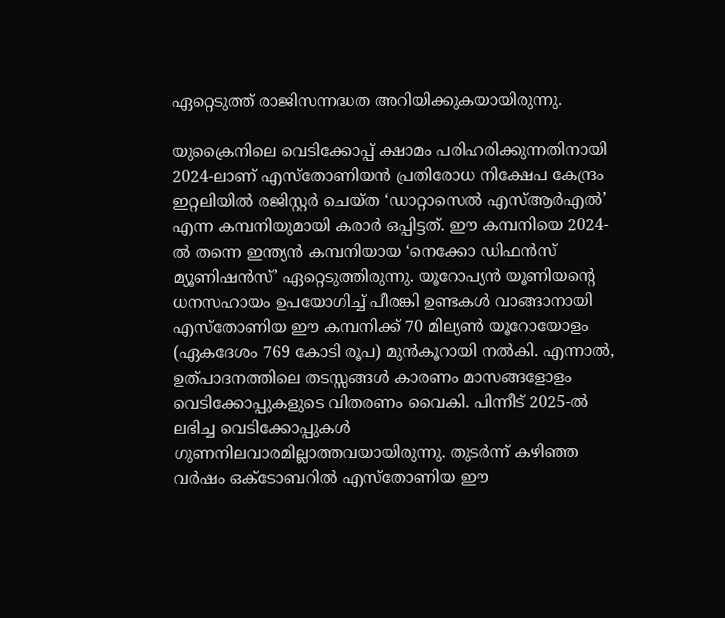ഏറ്റെടുത്ത് രാജിസന്നദ്ധത അറിയിക്കുകയായിരുന്നു.

യുക്രൈനിലെ വെടിക്കോപ്പ് ക്ഷാമം പരിഹരിക്കുന്നതിനായി 2024-ലാണ് എസ്‌തോണിയൻ പ്രതിരോധ നിക്ഷേപ കേന്ദ്രം ഇറ്റലിയിൽ രജിസ്റ്റർ ചെയ്ത ‘ഡാറ്റാസെൽ എസ്ആർഎൽ’ എന്ന കമ്പനിയുമായി കരാർ ഒപ്പിട്ടത്. ഈ കമ്പനിയെ 2024-ൽ തന്നെ ഇന്ത്യൻ കമ്പനിയായ ‘നെക്കോ ഡിഫൻസ് മ്യൂണിഷൻസ്’ ഏറ്റെടുത്തിരുന്നു. യൂറോപ്യൻ യൂണിയന്റെ ധനസഹായം ഉപയോഗിച്ച് പീരങ്കി ഉണ്ടകൾ വാങ്ങാനായി എസ്‌തോണിയ ഈ കമ്പനിക്ക് 70 മില്യൺ യൂറോയോളം (ഏകദേശം 769 കോടി രൂപ) മുൻകൂറായി നൽകി. എന്നാൽ, ഉത്പാദനത്തിലെ തടസ്സങ്ങൾ കാരണം മാസങ്ങളോളം വെടിക്കോപ്പുകളുടെ വിതരണം വൈകി. പിന്നീട് 2025-ൽ ലഭിച്ച വെടിക്കോപ്പുകൾ ഗുണനിലവാരമില്ലാത്തവയായിരുന്നു. തുടർന്ന് കഴിഞ്ഞ വർഷം ഒക്ടോബറിൽ എസ്‌തോണിയ ഈ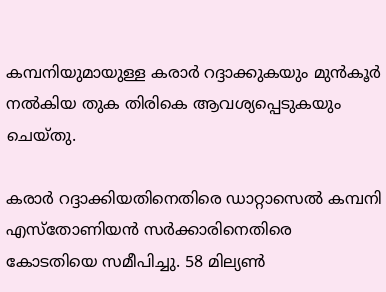കമ്പനിയുമായുള്ള കരാർ റദ്ദാക്കുകയും മുൻകൂർ നൽകിയ തുക തിരികെ ആവശ്യപ്പെടുകയും ചെയ്തു.

കരാർ റദ്ദാക്കിയതിനെതിരെ ഡാറ്റാസെൽ കമ്പനി എസ്‌തോണിയൻ സർക്കാരിനെതിരെ കോടതിയെ സമീപിച്ചു. 58 മില്യൺ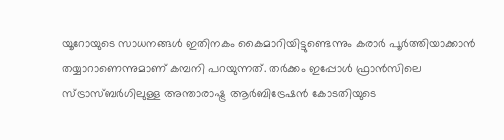യൂറോയുടെ സാധനങ്ങൾ ഇതിനകം കൈമാറിയിട്ടുണ്ടെന്നും കരാർ പൂർത്തിയാക്കാൻ തയ്യാറാണെന്നുമാണ് കമ്പനി പറയുന്നത്. തർക്കം ഇപ്പോൾ ഫ്രാൻസിലെ സ്ട്രാസ്ബർഗിലുള്ള അന്താരാഷ്ട്ര ആർബിട്രേഷൻ കോടതിയുടെ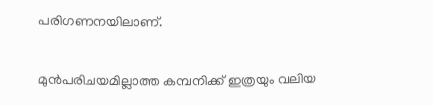പരിഗണനയിലാണ്.

മുൻപരിചയമില്ലാത്ത കമ്പനിക്ക് ഇത്രയും വലിയ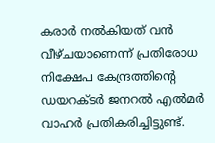കരാർ നൽകിയത് വൻ വീഴ്ചയാണെന്ന് പ്രതിരോധ നിക്ഷേപ കേന്ദ്രത്തിന്റെ ഡയറക്ടർ ജനറൽ എൽമർ വാഹർ പ്രതികരിച്ചിട്ടുണ്ട്.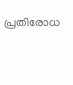പ്രതിരോധ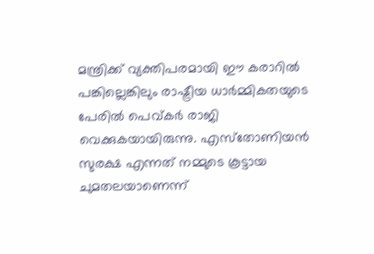മന്ത്രിക്ക് വ്യക്തിപരമായി ഈ കരാറിൽ പങ്കില്ലെങ്കിലും രാഷ്ട്രീയ ധാർമ്മികതയുടെ പേരിൽ പെവ്കർ രാജി വെക്കുകയായിരുന്നു. എസ്‌തോണിയൻ സുരക്ഷ എന്നത് നമ്മുടെ കൂട്ടായ ചുമതലയാണെന്ന്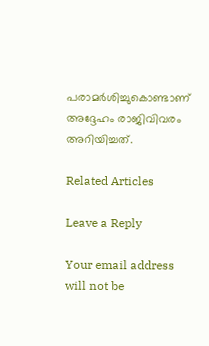പരാമർശിച്ചുകൊണ്ടാണ് അദ്ദേഹം രാജിവിവരം അറിയിച്ചത്.

Related Articles

Leave a Reply

Your email address will not be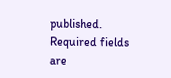published. Required fields are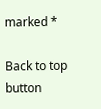marked *

Back to top button